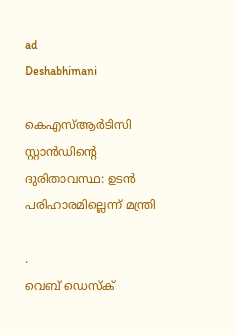ad
Deshabhimani

കെഎസ്ആര്‍ടിസി സ്റ്റാന്‍ഡിന്റെ
ദുരിതാവസ്ഥ: ഉടൻ പരിഹാരമില്ലെന്ന്‌ മന്ത്രി

.
വെബ് ഡെസ്ക്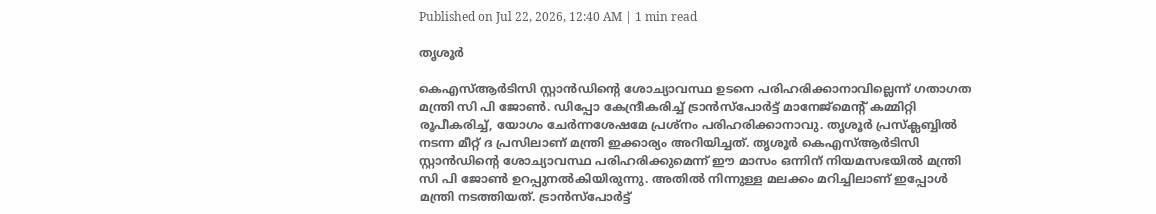Published on Jul 22, 2026, 12:40 AM | 1 min read

തൃശൂര്‍

കെഎസ്ആര്‍ടിസി സ്റ്റാന്‍ഡിന്റെ ശോച്യാവസ്ഥ ഉടനെ പരിഹരിക്കാനാവില്ലെന്ന്‌ ഗതാഗത മന്ത്രി സി പി ജോണ്‍. ഡിപ്പോ കേന്ദ്രീകരിച്ച് ട്രാന്‍സ്പോര്‍ട്ട് മാനേജ്മെന്റ് കമ്മിറ്റി രൂപീകരിച്ച്, യോഗം ചേര്‍ന്നശേഷമേ പ്രശ്‌നം പരിഹരിക്കാനാവു. തൃശൂർ പ്രസ്‌ക്ലബ്ബിൽ നടന്ന മീറ്റ്‌ ദ പ്രസിലാണ്‌ മന്ത്രി ഇക്കാര്യം അറിയിച്ചത്‌. തൃശൂര്‍ കെഎസ്ആര്‍ടിസി സ്റ്റാന്‍ഡിന്റെ ശോച്യാവസ്ഥ പരിഹരിക്കുമെന്ന് ഈ മാസം ഒന്നിന്‌ നിയമസഭയിൽ മന്ത്രി സി പി ജോണ്‍ ഉറപ്പുനല്‍കിയിരുന്നു. അതിൽ നിന്നുള്ള മലക്കം മറിച്ചിലാണ്‌ ഇപ്പോൾ മന്ത്രി നടത്തിയത്‌. ട്രാന്‍സ്പോര്‍ട്ട്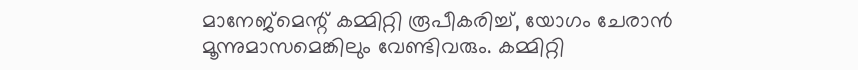മാനേജ്മെന്റ് കമ്മിറ്റി രൂപീകരിച്ച്, യോഗം ചേരാന്‍ മൂന്നുമാസമെങ്കിലും വേണ്ടിവരും. കമ്മിറ്റി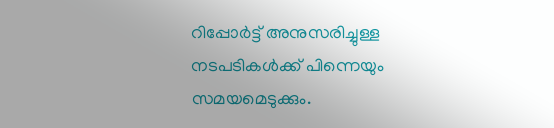റിപ്പോര്‍ട്ട് അനുസരിച്ചുള്ള നടപടികൾക്ക്‌ പിന്നെയും സമയമെടുക്കും.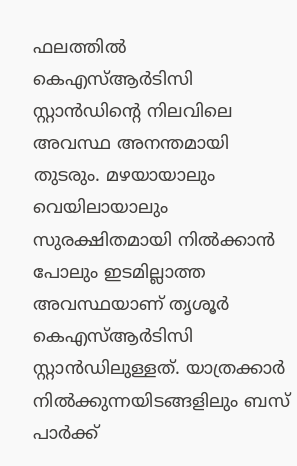ഫലത്തിൽ കെഎസ്ആര്‍ടിസി സ്റ്റാന്‍ഡിന്റെ നിലവിലെ അവസ്ഥ അനന്തമായി തുടരും. മഴയായാലും വെയിലായാലും സുരക്ഷിതമായി നില്‍ക്കാ‌ന്‍ പോലും ഇടമില്ലാത്ത അവസ്ഥയാണ്‌ തൃശൂര്‍ കെഎസ്ആര്‍ടിസി സ്റ്റാന്‍ഡിലുള്ളത്‌. യാത്രക്കാർ നില്‍ക്കുന്നയിടങ്ങളിലും ബസ് പാര്‍ക്ക്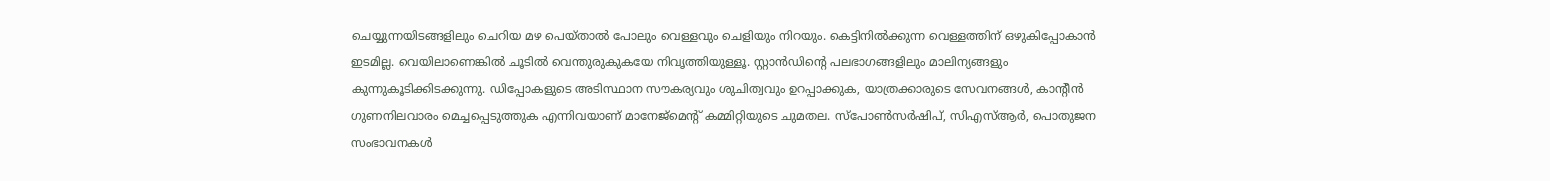ചെയ്യുന്നയിടങ്ങളിലും ചെറിയ മഴ പെയ്‌താൽ പോലും വെള്ളവും ചെളിയും നിറയും. കെട്ടിനില്‍ക്കുന്ന വെള്ളത്തിന് ഒഴുകിപ്പോകാൻ ഇടമില്ല. വെയിലാണെങ്കില്‍ ചൂടില്‍ വെന്തുരുകുകയേ നിവൃത്തിയുള്ളൂ. സ്റ്റാന്‍ഡിന്റെ പലഭാഗങ്ങളിലും മാലിന്യങ്ങളും കുന്നുകൂടിക്കിടക്കുന്നു. ഡിപ്പോകളുടെ അടിസ്ഥാന സൗകര്യവും ശുചിത്വവും ഉറപ്പാക്കുക, യാത്രക്കാരുടെ സേവനങ്ങള്‍, കാന്റീന്‍ ഗുണനിലവാരം മെച്ചപ്പെടുത്തുക എന്നിവയാണ്‌ മാനേജ്മെന്റ് കമ്മിറ്റിയുടെ ചുമതല. സ്പോണ്‍സര്‍ഷിപ്‌, സിഎസ്ആര്‍, പൊതുജന സംഭാവനകള്‍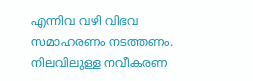എന്നിവ വഴി വിഭവ സമാഹരണം നടത്തണം. നിലവിലുള്ള നവീകരണ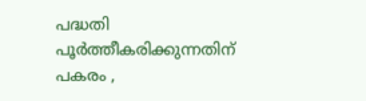പദ്ധതി പൂർത്തീകരിക്കുന്നതിന്‌ പകരം ,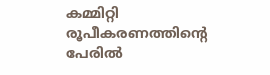കമ്മിറ്റി രൂപീകരണത്തിന്റെ പേരിൽ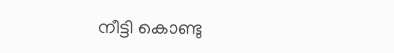നീട്ടി കൊണ്ടു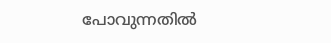പോവുന്നതിൽ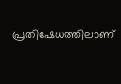പ്രതിഷേധത്തിലാണ്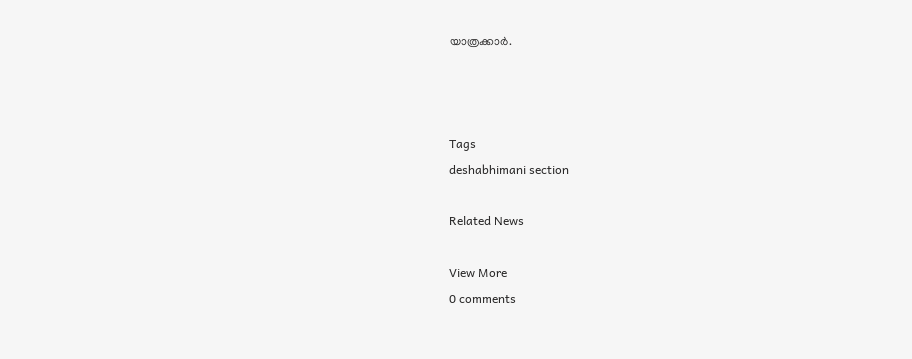യാത്രക്കാര്‍.



Tags
deshabhimani section

Related News

View More
0 comments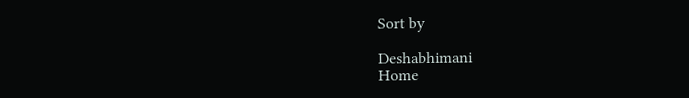Sort by

Deshabhimani
Home